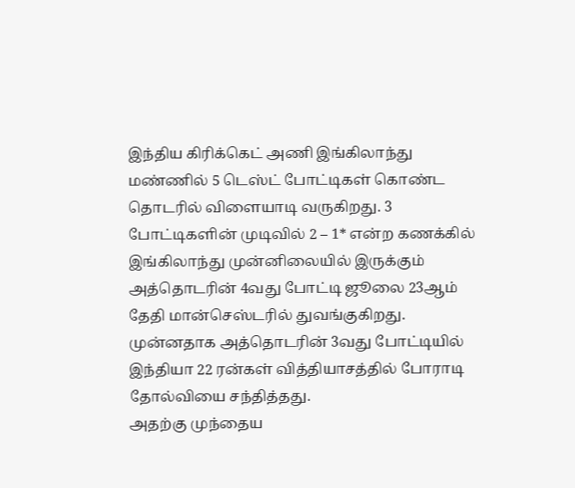இந்திய கிரிக்கெட் அணி இங்கிலாந்து மண்ணில் 5 டெஸ்ட் போட்டிகள் கொண்ட தொடரில் விளையாடி வருகிறது. 3 போட்டிகளின் முடிவில் 2 – 1* என்ற கணக்கில் இங்கிலாந்து முன்னிலையில் இருக்கும் அத்தொடரின் 4வது போட்டி ஜூலை 23ஆம் தேதி மான்செஸ்டரில் துவங்குகிறது. முன்னதாக அத்தொடரின் 3வது போட்டியில் இந்தியா 22 ரன்கள் வித்தியாசத்தில் போராடி தோல்வியை சந்தித்தது.
அதற்கு முந்தைய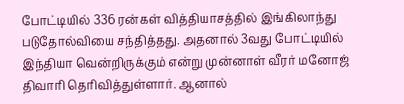போட்டியில் 336 ரன்கள் வித்தியாசத்தில் இங்கிலாந்து படுதோல்வியை சந்தித்தது. அதனால் 3வது போட்டியில் இந்தியா வென்றிருக்கும் என்று முன்னாள் வீரர் மனோஜ் திவாரி தெரிவித்துள்ளார். ஆனால்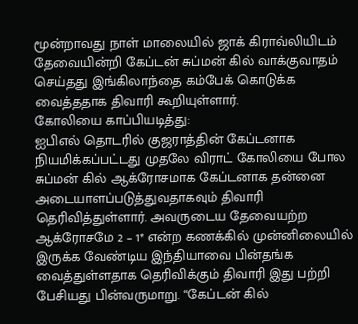மூன்றாவது நாள் மாலையில் ஜாக் கிராவ்லியிடம் தேவையின்றி கேப்டன் சுப்மன் கில் வாக்குவாதம் செய்தது இங்கிலாந்தை கம்பேக் கொடுக்க வைத்ததாக திவாரி கூறியுள்ளார்.
கோலியை காப்பியடித்து:
ஐபிஎல் தொடரில் குஜராத்தின் கேப்டனாக நியமிக்கப்பட்டது முதலே விராட் கோலியை போல சுப்மன் கில் ஆக்ரோசமாக கேப்டனாக தன்னை அடையாளப்படுத்துவதாகவும் திவாரி தெரிவித்துள்ளார். அவருடைய தேவையற்ற ஆக்ரோசமே 2 – 1* என்ற கணக்கில் முன்னிலையில் இருக்க வேண்டிய இந்தியாவை பின்தங்க வைத்துள்ளதாக தெரிவிக்கும் திவாரி இது பற்றி பேசியது பின்வருமாறு. “கேப்டன் கில்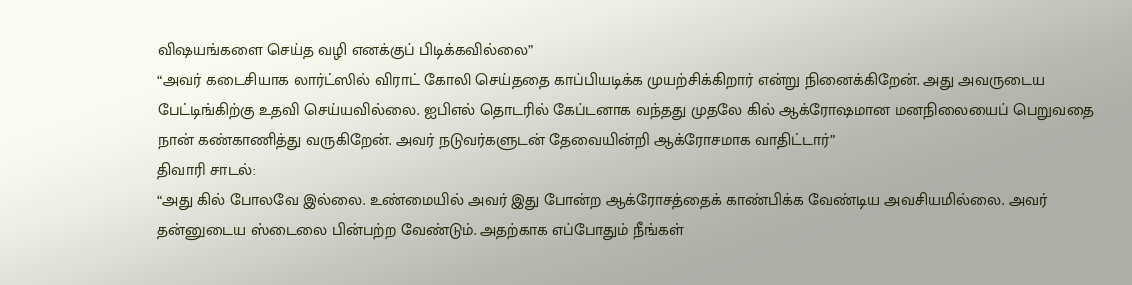விஷயங்களை செய்த வழி எனக்குப் பிடிக்கவில்லை”
“அவர் கடைசியாக லார்ட்ஸில் விராட் கோலி செய்ததை காப்பியடிக்க முயற்சிக்கிறார் என்று நினைக்கிறேன். அது அவருடைய பேட்டிங்கிற்கு உதவி செய்யவில்லை. ஐபிஎல் தொடரில் கேப்டனாக வந்தது முதலே கில் ஆக்ரோஷமான மனநிலையைப் பெறுவதை நான் கண்காணித்து வருகிறேன். அவர் நடுவர்களுடன் தேவையின்றி ஆக்ரோசமாக வாதிட்டார்”
திவாரி சாடல்:
“அது கில் போலவே இல்லை. உண்மையில் அவர் இது போன்ற ஆக்ரோசத்தைக் காண்பிக்க வேண்டிய அவசியமில்லை. அவர் தன்னுடைய ஸ்டைலை பின்பற்ற வேண்டும். அதற்காக எப்போதும் நீங்கள்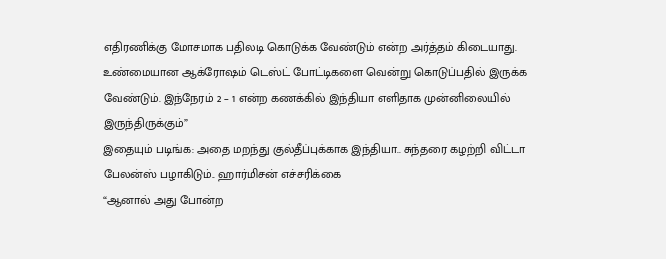எதிரணிக்கு மோசமாக பதிலடி கொடுக்க வேண்டும் என்ற அர்த்தம் கிடையாது. உண்மையான ஆக்ரோஷம் டெஸ்ட் போட்டிகளை வென்று கொடுப்பதில் இருக்க வேண்டும். இந்நேரம் 2 – 1 என்ற கணக்கில் இந்தியா எளிதாக முன்னிலையில் இருந்திருக்கும்”
இதையும் படிங்க: அதை மறந்து குல்தீப்புக்காக இந்தியா.. சுந்தரை கழற்றி விட்டா பேலன்ஸ் பழாகிடும்.. ஹார்மிசன் எச்சரிக்கை
“ஆனால் அது போன்ற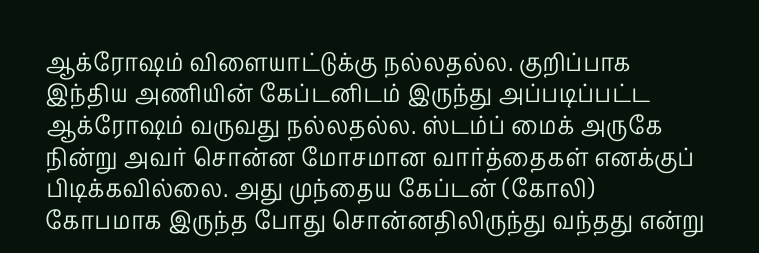ஆக்ரோஷம் விளையாட்டுக்கு நல்லதல்ல. குறிப்பாக இந்திய அணியின் கேப்டனிடம் இருந்து அப்படிப்பட்ட ஆக்ரோஷம் வருவது நல்லதல்ல. ஸ்டம்ப் மைக் அருகே நின்று அவர் சொன்ன மோசமான வார்த்தைகள் எனக்குப் பிடிக்கவில்லை. அது முந்தைய கேப்டன் (கோலி) கோபமாக இருந்த போது சொன்னதிலிருந்து வந்தது என்று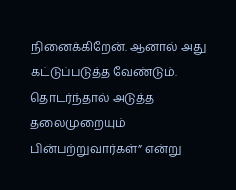நினைக்கிறேன். ஆனால் அது கட்டுப்படுத்த வேண்டும். தொடர்ந்தால் அடுத்த தலைமுறையும் பின்பற்றுவார்கள்” என்று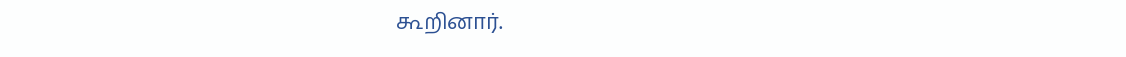கூறினார்.